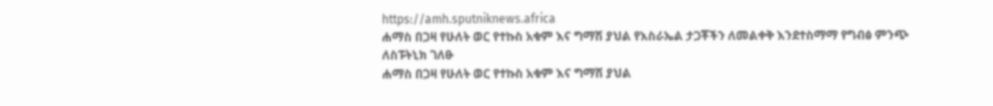https://amh.sputniknews.africa
ሐማስ በጋዛ የሁለት ወር የተኩስ አቁም እና ግማሽ ያህል የእስራኤል ታጋቾችን ለመልቀቅ እንደተስማማ የግብፅ ምንጭ ለስፑትኒክ ገለፁ
ሐማስ በጋዛ የሁለት ወር የተኩስ አቁም እና ግማሽ ያህል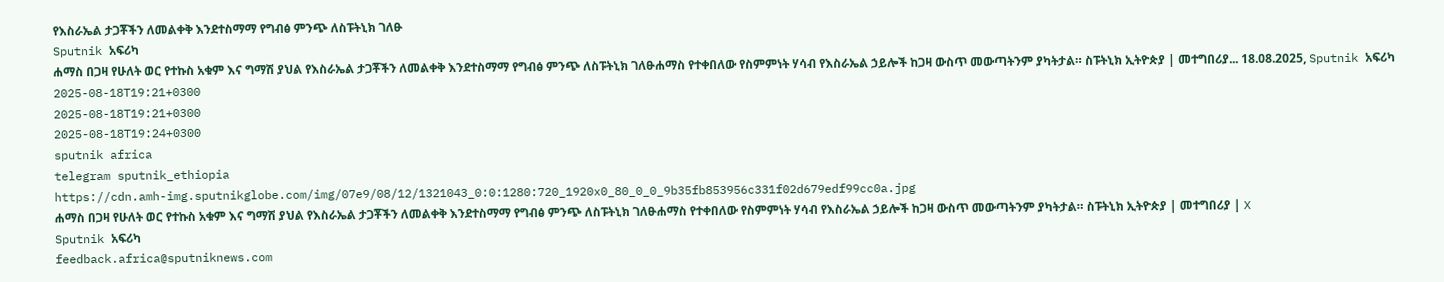የእስራኤል ታጋቾችን ለመልቀቅ እንደተስማማ የግብፅ ምንጭ ለስፑትኒክ ገለፁ
Sputnik አፍሪካ
ሐማስ በጋዛ የሁለት ወር የተኩስ አቁም እና ግማሽ ያህል የእስራኤል ታጋቾችን ለመልቀቅ እንደተስማማ የግብፅ ምንጭ ለስፑትኒክ ገለፁሐማስ የተቀበለው የስምምነት ሃሳብ የእስራኤል ኃይሎች ከጋዛ ውስጥ መውጣትንም ያካትታል። ስፑትኒክ ኢትዮጵያ | መተግበሪያ... 18.08.2025, Sputnik አፍሪካ
2025-08-18T19:21+0300
2025-08-18T19:21+0300
2025-08-18T19:24+0300
sputnik africa
telegram sputnik_ethiopia
https://cdn.amh-img.sputnikglobe.com/img/07e9/08/12/1321043_0:0:1280:720_1920x0_80_0_0_9b35fb853956c331f02d679edf99cc0a.jpg
ሐማስ በጋዛ የሁለት ወር የተኩስ አቁም እና ግማሽ ያህል የእስራኤል ታጋቾችን ለመልቀቅ እንደተስማማ የግብፅ ምንጭ ለስፑትኒክ ገለፁሐማስ የተቀበለው የስምምነት ሃሳብ የእስራኤል ኃይሎች ከጋዛ ውስጥ መውጣትንም ያካትታል። ስፑትኒክ ኢትዮጵያ | መተግበሪያ | X
Sputnik አፍሪካ
feedback.africa@sputniknews.com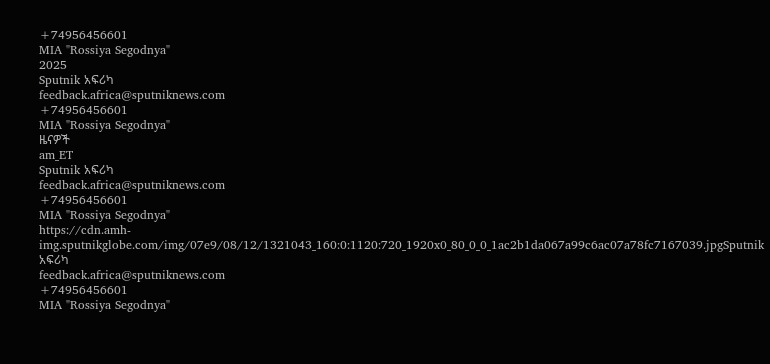+74956456601
MIA "Rossiya Segodnya"
2025
Sputnik አፍሪካ
feedback.africa@sputniknews.com
+74956456601
MIA "Rossiya Segodnya"
ዜናዎች
am_ET
Sputnik አፍሪካ
feedback.africa@sputniknews.com
+74956456601
MIA "Rossiya Segodnya"
https://cdn.amh-img.sputnikglobe.com/img/07e9/08/12/1321043_160:0:1120:720_1920x0_80_0_0_1ac2b1da067a99c6ac07a78fc7167039.jpgSputnik አፍሪካ
feedback.africa@sputniknews.com
+74956456601
MIA "Rossiya Segodnya"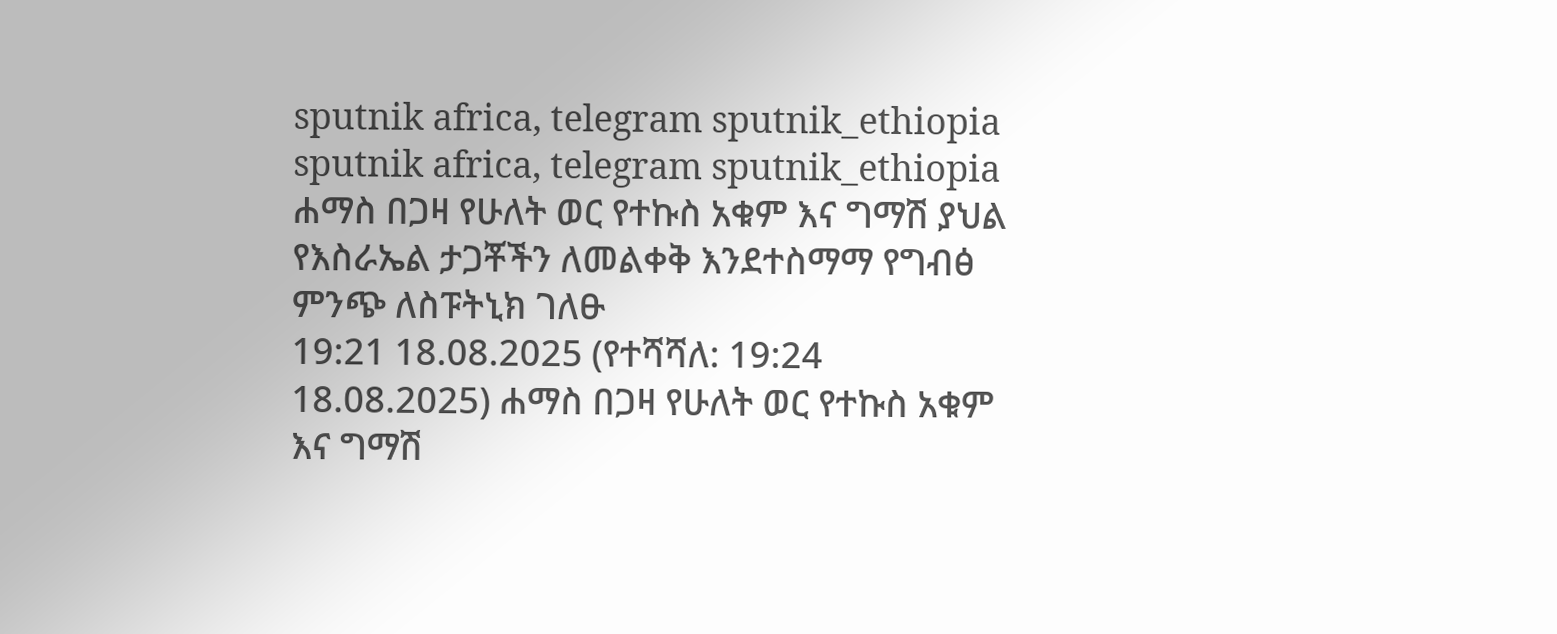sputnik africa, telegram sputnik_ethiopia
sputnik africa, telegram sputnik_ethiopia
ሐማስ በጋዛ የሁለት ወር የተኩስ አቁም እና ግማሽ ያህል የእስራኤል ታጋቾችን ለመልቀቅ እንደተስማማ የግብፅ ምንጭ ለስፑትኒክ ገለፁ
19:21 18.08.2025 (የተሻሻለ: 19:24 18.08.2025) ሐማስ በጋዛ የሁለት ወር የተኩስ አቁም እና ግማሽ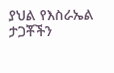ያህል የእስራኤል ታጋቾችን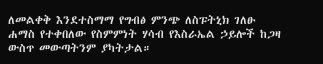ለመልቀቅ እንደተስማማ የግብፅ ምንጭ ለስፑትኒክ ገለፁ
ሐማስ የተቀበለው የስምምነት ሃሳብ የእስራኤል ኃይሎች ከጋዛ ውስጥ መውጣትንም ያካትታል።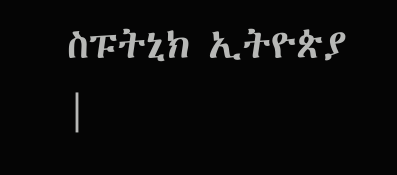ስፑትኒክ ኢትዮጵያ |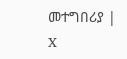መተግበሪያ | X